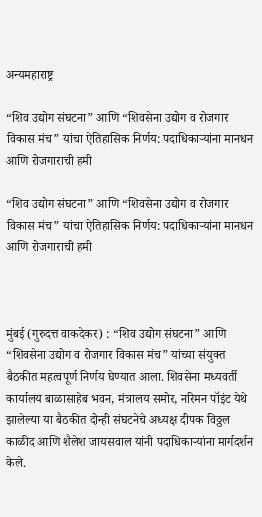अन्यमहाराष्ट्र

“शिव उद्योग संघटना” आणि “शिवसेना उद्योग व रोजगार विकास मंच” यांचा ऐतिहासिक निर्णय: पदाधिकाऱ्यांना मानधन आणि रोजगाराची हमी

“शिव उद्योग संघटना” आणि “शिवसेना उद्योग व रोजगार विकास मंच” यांचा ऐतिहासिक निर्णय: पदाधिकाऱ्यांना मानधन आणि रोजगाराची हमी



मुंबई (गुरुदत्त वाकदेकर) : “शिव उद्योग संघटना” आणि “शिवसेना उद्योग व रोजगार विकास मंच” यांच्या संयुक्त बैठकीत महत्वपूर्ण निर्णय घेण्यात आला. शिवसेना मध्यवर्ती कार्यालय बाळासाहेब भवन, मंत्रालय समोर, नरिमन पॉइंट येथे झालेल्या या बैठकीत दोन्ही संघटनेचे अध्यक्ष दीपक विठ्ठल काळीद आणि शैलेश जायसवाल यांनी पदाधिकाऱ्यांना मार्गदर्शन केले.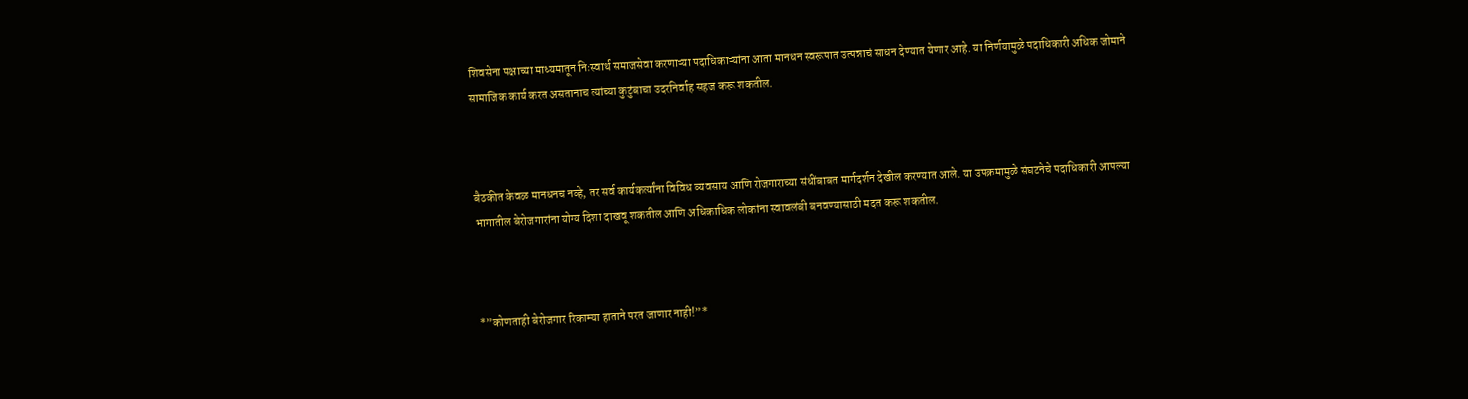शिवसेना पक्षाच्या माध्यमातून निःस्वार्थ समाजसेवा करणाऱ्या पदाधिकाऱ्यांना आता मानधन स्वरूपात उत्पन्नाचं साधन देण्यात येणार आहे. या निर्णयामुळे पदाधिकारी अधिक जोमाने सामाजिक कार्य करत असतानाच त्यांच्या कुटुंबाचा उदरनिर्वाह सहज करू शकतील.



बैठकीत केवळ मानधनच नव्हे, तर सर्व कार्यकर्त्यांना विविध व्यवसाय आणि रोजगाराच्या संधींबाबत मार्गदर्शन देखील करण्यात आले. या उपक्रमामुळे संघटनेचे पदाधिकारी आपल्या भागातील बेरोजगारांना योग्य दिशा दाखवू शकतील आणि अधिकाधिक लोकांना स्वावलंबी बनवण्यासाठी मदत करू शकतील.



*”कोणताही बेरोजगार रिकाम्या हाताने परत जाणार नाही!”*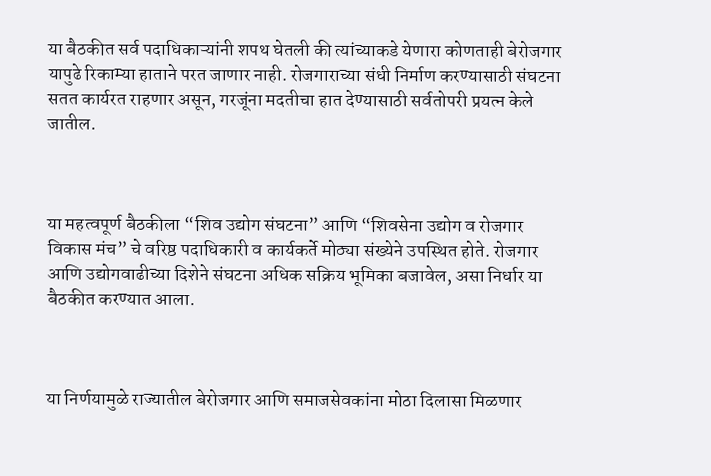या बैठकीत सर्व पदाधिकाऱ्यांनी शपथ घेतली की त्यांच्याकडे येणारा कोणताही बेरोजगार यापुढे रिकाम्या हाताने परत जाणार नाही. रोजगाराच्या संधी निर्माण करण्यासाठी संघटना सतत कार्यरत राहणार असून, गरजूंना मदतीचा हात देण्यासाठी सर्वतोपरी प्रयत्न केले जातील.



या महत्वपूर्ण बैठकीला “शिव उद्योग संघटना” आणि “शिवसेना उद्योग व रोजगार विकास मंच” चे वरिष्ठ पदाधिकारी व कार्यकर्ते मोठ्या संख्येने उपस्थित होते. रोजगार आणि उद्योगवाढीच्या दिशेने संघटना अधिक सक्रिय भूमिका बजावेल, असा निर्धार या बैठकीत करण्यात आला.



या निर्णयामुळे राज्यातील बेरोजगार आणि समाजसेवकांना मोठा दिलासा मिळणार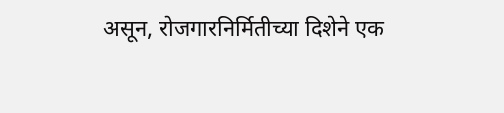असून, रोजगारनिर्मितीच्या दिशेने एक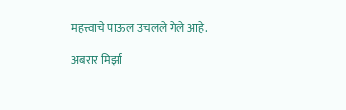महत्त्वाचे पाऊल उचलले गेले आहे.

अबरार मिर्झा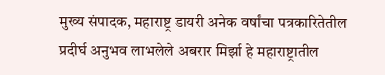मुख्य संपादक, महाराष्ट्र डायरी अनेक वर्षांचा पत्रकारितेतील प्रदीर्घ अनुभव लाभलेले अबरार मिर्झा हे महाराष्ट्रातील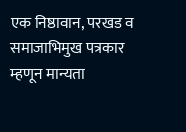एक निष्ठावान, परखड व समाजाभिमुख पत्रकार म्हणून मान्यता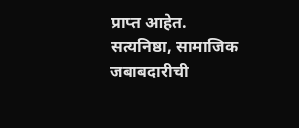प्राप्त आहेत. सत्यनिष्ठा, सामाजिक जबाबदारीची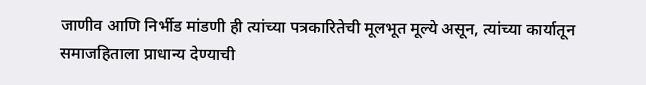जाणीव आणि निर्भीड मांडणी ही त्यांच्या पत्रकारितेची मूलभूत मूल्ये असून, त्यांच्या कार्यातून समाजहिताला प्राधान्य देण्याची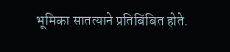भूमिका सातत्याने प्रतिबिंबित होते.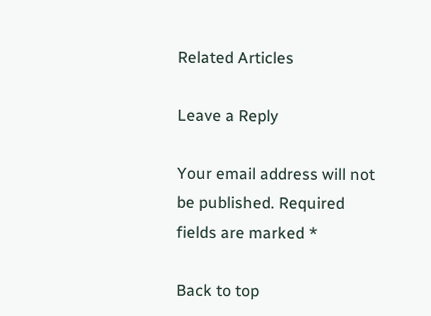Related Articles

Leave a Reply

Your email address will not be published. Required fields are marked *

Back to top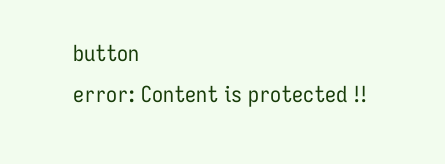button
error: Content is protected !!